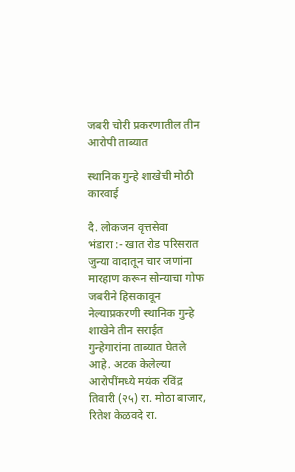जबरी चोरी प्रकरणातील तीन आरोपी ताब्यात

स्थानिक गुन्हे शाखेची मोठी कारवाई

दै. लोकजन वृत्तसेवा
भंडारा :- खात रोड परिसरात जुन्या वादातून चार जणांना मारहाण करून सोन्याचा गोफ जबरीने हिसकावून नेल्याप्रकरणी स्थानिक गुन्हे शाखेने तीन सराईत गुन्हेगारांना ताब्यात घेतले आहे. अटक केलेल्या आरोपींमध्ये मयंक रविंद्र तिवारी (२५) रा. मोठा बाजार, रितेश केळवदे रा.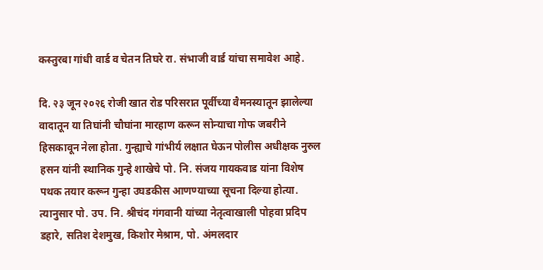कस्तुरबा गांधी वार्ड व चेतन तिघरे रा. संभाजी वार्ड यांचा समावेश आहे.

दि. २३ जून २०२६ रोजी खात रोड परिसरात पूर्वीच्या वैमनस्यातून झालेल्या वादातून या तिघांनी चौघांना मारहाण करून सोन्याचा गोफ जबरीने हिसकावून नेला होता. गुन्ह्याचे गांभीर्य लक्षात घेऊन पोलीस अधीक्षक नुरुल हसन यांनी स्थानिक गुन्हे शाखेचे पो. नि. संजय गायकवाड यांना विशेष पथक तयार करून गुन्हा उघडकीस आणण्याच्या सूचना दिल्या होत्या. त्यानुसार पो. उप. नि. श्रीचंद गंगवानी यांच्या नेतृत्वाखाली पोहवा प्रदिप डहारे, सतिश देशमुख, किशोर मेश्राम, पो. अंमलदार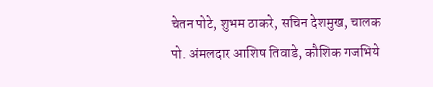चेतन पोटे, शुभम ठाकरे, सचिन देशमुख, चालक पो. अंमलदार आशिष तिवाडे, कौशिक गजभिये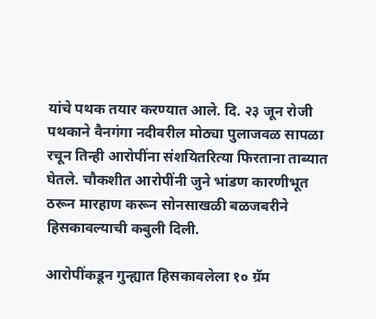यांचे पथक तयार करण्यात आले. दि. २३ जून रोजी पथकाने वैनगंगा नदीवरील मोठ्या पुलाजवळ सापळा रचून तिन्ही आरोपींना संशयितरित्या फिरताना ताब्यात घेतले. चौकशीत आरोपींनी जुने भांडण कारणीभूत ठरून मारहाण करून सोनसाखळी बळजबरीने हिसकावल्याची कबुली दिली.

आरोपींकडून गुन्ह्यात हिसकावलेला १० ग्रॅम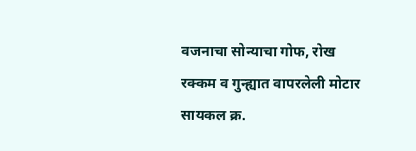वजनाचा सोन्याचा गोफ, रोख रक्कम व गुन्ह्यात वापरलेली मोटार सायकल क्र.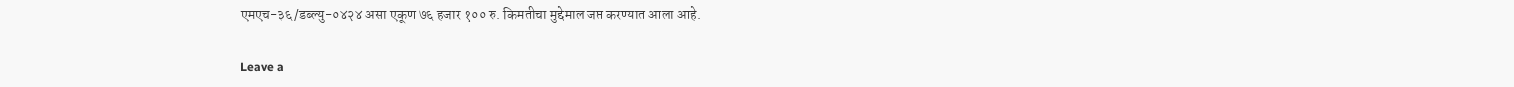एमएच-३६/डब्ल्यु-०४२४ असा एकूण ७६ हजार १०० रु. किमतीचा मुद्देमाल जप्त करण्यात आला आहे.

Leave a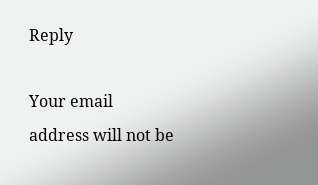Reply

Your email address will not be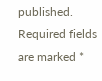published. Required fields are marked *